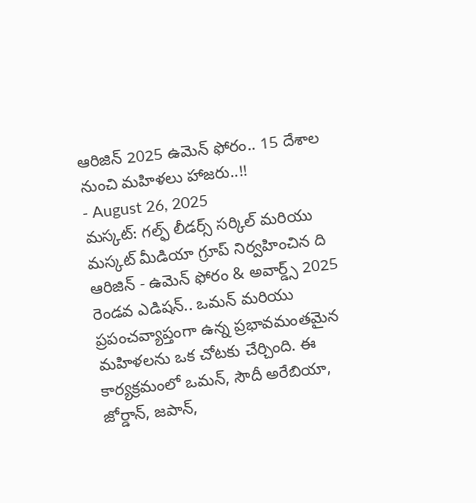ఆరిజిన్ 2025 ఉమెన్ ఫోరం.. 15 దేశాల నుంచి మహిళలు హాజరు..!!
- August 26, 2025
మస్కట్: గల్ఫ్ లీడర్స్ సర్కిల్ మరియు మస్కట్ మీడియా గ్రూప్ నిర్వహించిన ది ఆరిజిన్ - ఉమెన్ ఫోరం & అవార్డ్స్ 2025 రెండవ ఎడిషన్.. ఒమన్ మరియు ప్రపంచవ్యాప్తంగా ఉన్న ప్రభావమంతమైన మహిళలను ఒక చోటకు చేర్చింది. ఈ కార్యక్రమంలో ఒమన్, సౌదీ అరేబియా, జోర్డాన్, జపాన్,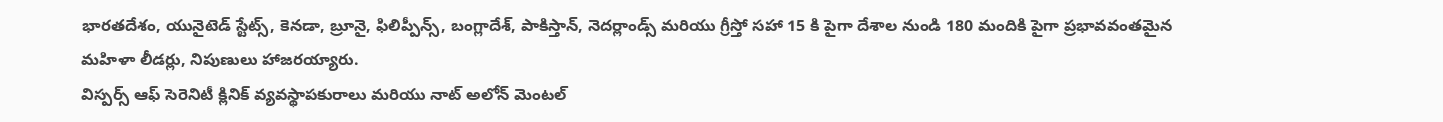భారతదేశం, యునైటెడ్ స్టేట్స్, కెనడా, బ్రూనై, ఫిలిప్పీన్స్, బంగ్లాదేశ్, పాకిస్తాన్, నెదర్లాండ్స్ మరియు గ్రీస్తో సహా 15 కి పైగా దేశాల నుండి 180 మందికి పైగా ప్రభావవంతమైన మహిళా లీడర్లు, నిపుణులు హాజరయ్యారు.
విస్పర్స్ ఆఫ్ సెరెనిటీ క్లినిక్ వ్యవస్థాపకురాలు మరియు నాట్ అలోన్ మెంటల్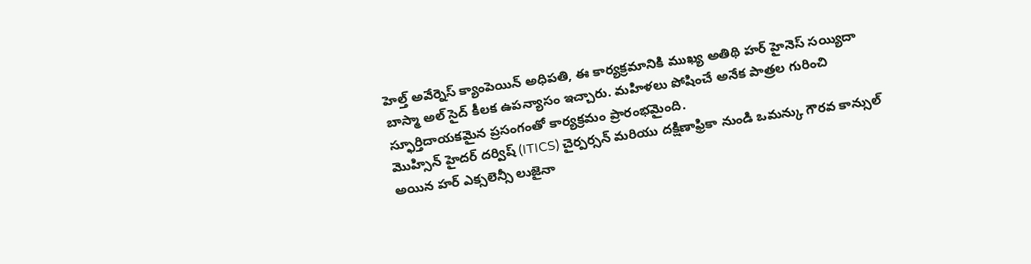హెల్త్ అవేర్నెస్ క్యాంపెయిన్ అధిపతి, ఈ కార్యక్రమానికి ముఖ్య అతిథి హర్ హైనెస్ సయ్యిదా బాస్మా అల్ సైద్ కీలక ఉపన్యాసం ఇచ్చారు. మహిళలు పోషించే అనేక పాత్రల గురించి స్ఫూర్తిదాయకమైన ప్రసంగంతో కార్యక్రమం ప్రారంభమైంది.
మొహ్సిన్ హైదర్ దర్విష్ (ITICS) చైర్పర్సన్ మరియు దక్షిణాఫ్రికా నుండి ఒమన్కు గౌరవ కాన్సుల్ అయిన హర్ ఎక్సలెన్సీ లుజైనా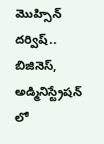మొహ్సిన్ దర్విష్.. బిజినెస్, అడ్మినిస్ట్రేషన్ లో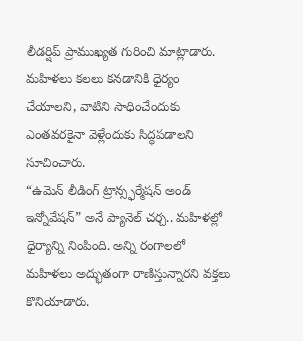లీడర్షిప్ ప్రాముఖ్యత గురించి మాట్లాడారు. మహిళలు కలలు కనడానికి ధైర్యం చేయాలని, వాటిని సాధించేందుకు ఎంతవరకైనా వెళ్లేందుకు సిద్ధపడాలని సూచించారు.
“ఉమెన్ లీడింగ్ ట్రాన్స్ఫర్మేషన్ అండ్ ఇన్నోవేషన్” అనే ప్యానెల్ చర్చ.. మహిళల్లో ధైర్యాన్ని నింపింది. అన్ని రంగాలలో మహిళలు అద్భుతంగా రాణిస్తున్నారని వక్తలు కొనియాడారు.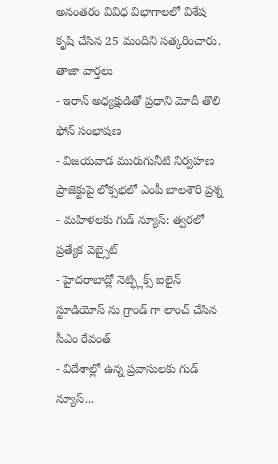అనంతరం వివిధ విభాగాలలో విశేష కృషి చేసిన 25 మందిని సత్కరించారు.
తాజా వార్తలు
- ఇరాన్ అధ్యక్షుడితో ప్రధాని మోదీ తొలి ఫోన్ సంభాషణ
- విజయవాడ మురుగునీటి నిర్వహణ ప్రాజెక్టుపై లోక్సభలో ఎంపీ బాలశౌరి ప్రశ్న
- మహిళలకు గుడ్ న్యూస్: త్వరలో ప్రత్యేక వెబ్సైట్
- హైదరాబాద్లో నెట్ఫ్లిక్స్ ఐలైన్ స్టూడియోస్ ను గ్రాండ్ గా లాంచ్ చేసిన సీఎం రేవంత్
- విదేశాల్లో ఉన్న ప్రవాసులకు గుడ్ న్యూస్...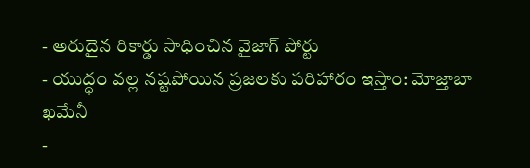- అరుదైన రికార్డు సాధించిన వైజాగ్ పోర్టు
- యుద్ధం వల్ల నష్టపోయిన ప్రజలకు పరిహారం ఇస్తాం: మోజ్తాబా ఖమేనీ
-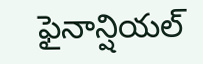ఫైనాన్షియల్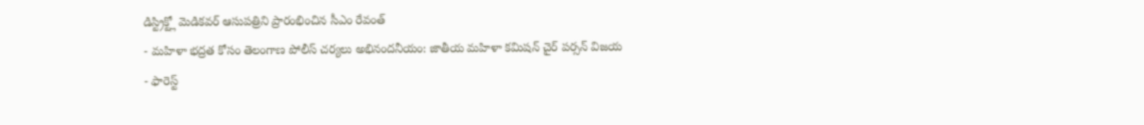డిస్ట్రిక్ట్లో మెడికవర్ ఆసుపత్రిని ప్రారంభించిన సీఎం రేవంత్
- మహిళా భద్రత కోసం తెలంగాణ పోలీస్ చర్యలు అభినందనీయం: జాతీయ మహిళా కమిషన్ చైర్ పర్సన్ విజయ
- ఫారెస్ట్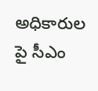అధికారుల పై సీఎం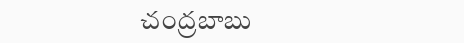చంద్రబాబు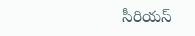సీరియస్